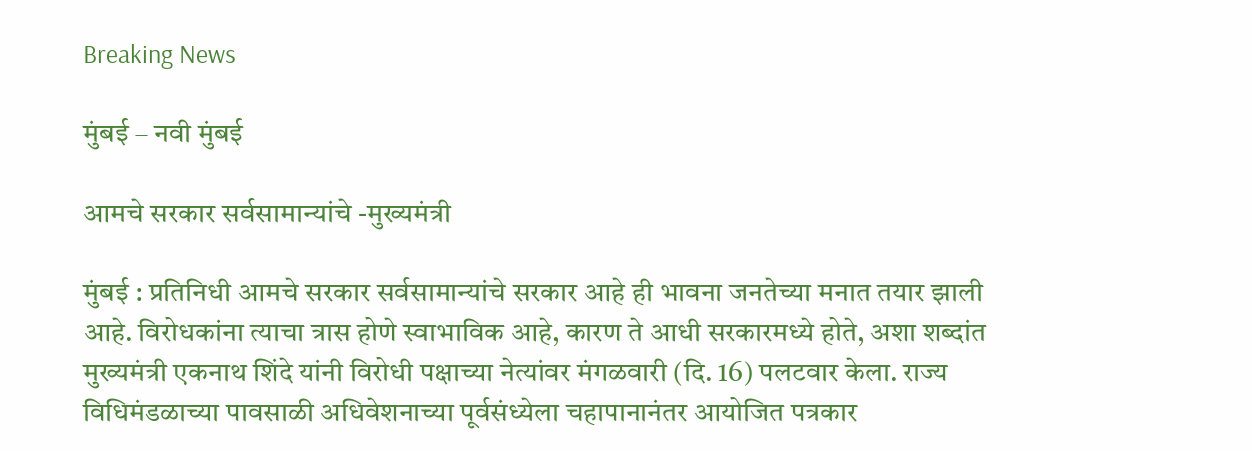Breaking News

मुंबई – नवी मुंबई

आमचे सरकार सर्वसामान्यांचे -मुख्यमंत्री

मुंबई : प्रतिनिधी आमचे सरकार सर्वसामान्यांचे सरकार आहे ही भावना जनतेच्या मनात तयार झाली आहे. विरोधकांना त्याचा त्रास होणे स्वाभाविक आहे, कारण ते आधी सरकारमध्ये होते, अशा शब्दांत मुख्यमंत्री एकनाथ शिंदे यांनी विरोधी पक्षाच्या नेत्यांवर मंगळवारी (दि. 16) पलटवार केला. राज्य विधिमंडळाच्या पावसाळी अधिवेशनाच्या पूर्वसंध्येला चहापानानंतर आयोजित पत्रकार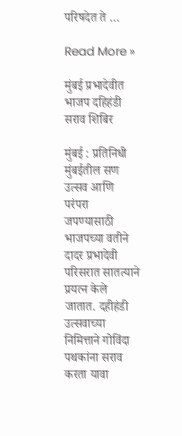परिषदेत ते …

Read More »

मुंबई प्रभादेवीत भाजप दहिहंडी सराव शिबिर

मुंबई : प्रतिनिधी मुंबईतील सण उत्सव आणि परंपरा जपण्यासाठी भाजपच्या वतीने दादर प्रभादेवी परिसरात सातत्याने प्रयत्न केले जातात. दहीहंडी उत्सवाच्या निमित्ताने गोविंदा पथकांना सराव करता यावा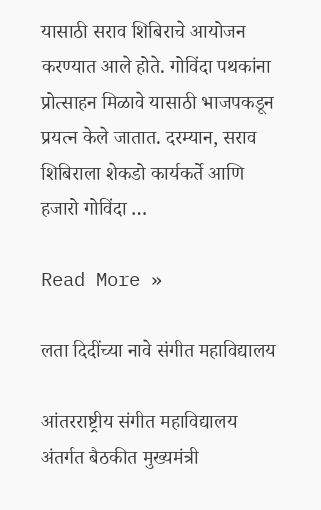यासाठी सराव शिबिराचे आयोजन  करण्यात आले होते. गोविंदा पथकांना प्रोत्साहन मिळावे यासाठी भाजपकडून प्रयत्न केले जातात. दरम्यान, सराव शिबिराला शेकडो कार्यकर्ते आणि हजारो गोविंदा …

Read More »

लता दिदींच्या नावे संगीत महाविद्यालय

आंतरराष्ट्रीय संगीत महाविद्यालय अंतर्गत बैठकीत मुख्यमंत्री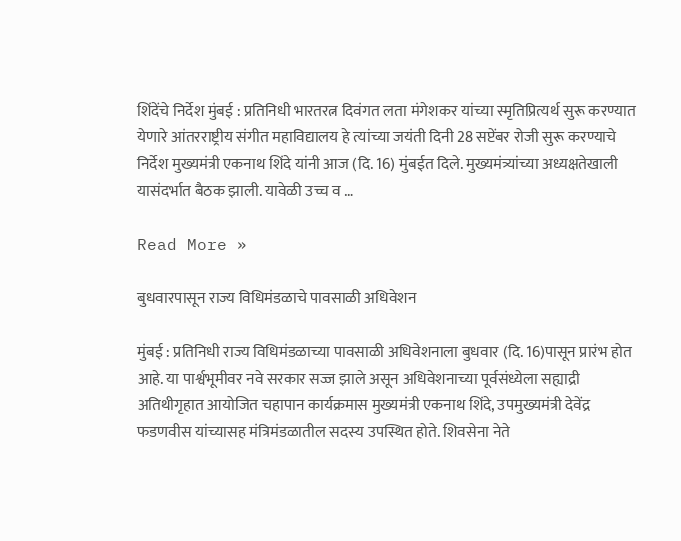शिंदेंचे निर्देश मुंबई : प्रतिनिधी भारतरत्न दिवंगत लता मंगेशकर यांच्या स्मृतिप्रित्यर्थ सुरू करण्यात येणारे आंतरराष्ट्रीय संगीत महाविद्यालय हे त्यांच्या जयंती दिनी 28 सप्टेंबर रोजी सुरू करण्याचे निर्देश मुख्यमंत्री एकनाथ शिंदे यांनी आज (दि. 16) मुंबईत दिले. मुख्यमंत्र्यांच्या अध्यक्षतेखाली यासंदर्भात बैठक झाली. यावेळी उच्च व …

Read More »

बुधवारपासून राज्य विधिमंडळाचे पावसाळी अधिवेशन

मुंबई : प्रतिनिधी राज्य विधिमंडळाच्या पावसाळी अधिवेशनाला बुधवार (दि. 16)पासून प्रारंभ होत आहे. या पार्श्वभूमीवर नवे सरकार सज्ज झाले असून अधिवेशनाच्या पूर्वसंध्येला सह्याद्री अतिथीगृहात आयोजित चहापान कार्यक्रमास मुख्यमंत्री एकनाथ शिंदे, उपमुख्यमंत्री देवेंद्र फडणवीस यांच्यासह मंत्रिमंडळातील सदस्य उपस्थित होते. शिवसेना नेते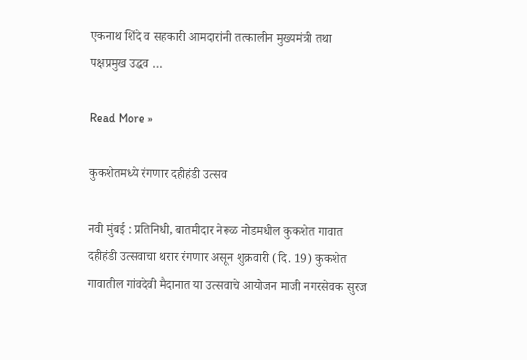एकनाथ शिंदे व सहकारी आमदारांनी तत्कालीन मुख्यमंत्री तथा पक्षप्रमुख उद्धव …

Read More »

कुकशेतमध्ये रंगणार दहीहंडी उत्सव

नवी मुंबई : प्रतिनिधी, बातमीदार नेरूळ नोडमधील कुकशेत गावात दहीहंडी उत्सवाचा थरार रंगणार असून शुक्रवारी (दि. 19) कुकशेत गावातील गांवदेवी मैदानात या उत्सवाचे आयोजन माजी नगरसेवक सुरज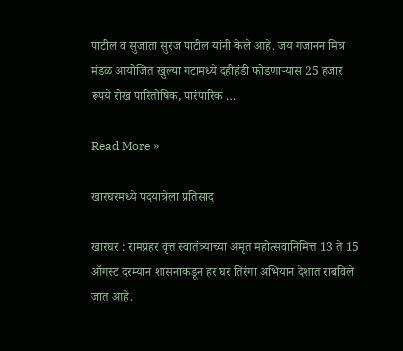पाटील व सुजाता सुरज पाटील यांनी केले आहे. जय गजानन मित्र मंडळ आयोजित खुल्या गटामध्ये दहीहंडी फोडणार्‍यास 25 हजार रूपये रोख पारितोषिक, पारंपारिक …

Read More »

खारघरमध्ये पदयात्रेला प्रतिसाद

खारघर : रामप्रहर वृत्त स्वातंत्र्याच्या अमृत महोत्सवानिमित्त 13 ते 15 ऑगस्ट दरम्यान शासनाकडून हर घर तिरंगा अभियान देशात राबविले जात आहे.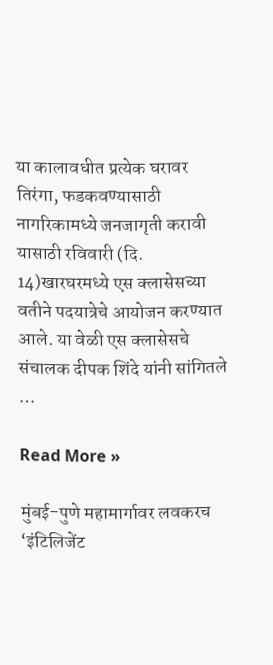या कालावधीत प्रत्येक घरावर तिरंगा, फडकवण्यासाठी नागरिकामध्ये जनजागृती करावी यासाठी रविवारी (दि. 14)खारघरमध्ये एस क्लासेसच्या वतीने पदयात्रेचे आयोजन करण्यात आले. या वेळी एस क्लासेसचे संचालक दीपक शिंदे यांनी सांगितले …

Read More »

मुंबई-पुणे महामार्गावर लवकरच ‘इंटिलिजेंट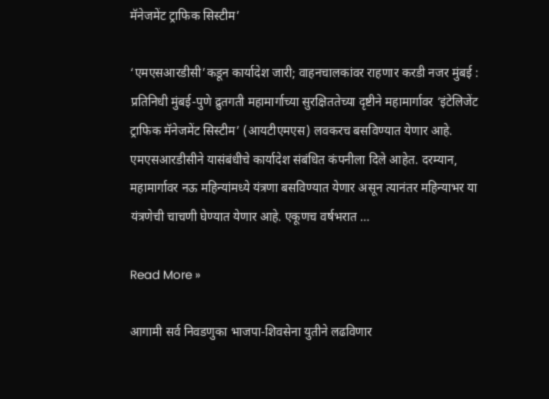मॅनेजमेंट ट्राफिक सिस्टीम’

‘एमएसआरडीसी’कडून कार्यादेश जारी; वाहनचालकांवर राहणार करडी नजर मुंबई : प्रतिनिधी मुंबई-पुणे द्रुतगती महामार्गाच्या सुरक्षिततेच्या दृष्टीने महामार्गावर ‘इंटेलिजेंट ट्राफिक मॅनेजमेंट सिस्टीम’ (आयटीएमएस) लवकरच बसविण्यात येणार आहे. एमएसआरडीसीने यासंबंधीचे कार्यादेश संबंधित कंपनीला दिले आहेत. दरम्यान, महामार्गावर नऊ महिन्यांमध्ये यंत्रणा बसविण्यात येणार असून त्यानंतर महिन्याभर या यंत्रणेची चाचणी घेण्यात येणार आहे. एकूणच वर्षभरात …

Read More »

आगामी सर्व निवडणुका भाजपा-शिवसेना युतीने लढविणार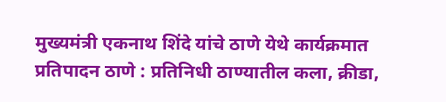मुख्यमंत्री एकनाथ शिंदे यांचे ठाणे येथे कार्यक्रमात प्रतिपादन ठाणे : प्रतिनिधी ठाण्यातील कला, क्रीडा,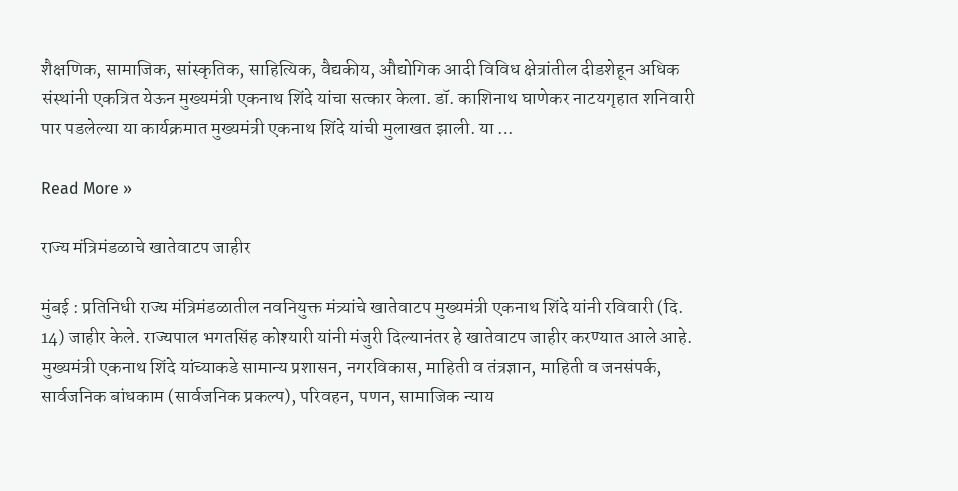शैक्षणिक, सामाजिक, सांस्कृतिक, साहित्यिक, वैद्यकीय, औद्योगिक आदी विविध क्षेत्रांतील दीडशेहून अधिक संस्थांनी एकत्रित येऊन मुख्यमंत्री एकनाथ शिंदे यांचा सत्कार केला. डॉ. काशिनाथ घाणेकर नाटयगृहात शनिवारी पार पडलेल्या या कार्यक्रमात मुख्यमंत्री एकनाथ शिंदे यांची मुलाखत झाली. या …

Read More »

राज्य मंत्रिमंडळाचे खातेवाटप जाहीर

मुंबई : प्रतिनिधी राज्य मंत्रिमंडळातील नवनियुक्त मंत्र्यांचे खातेवाटप मुख्यमंत्री एकनाथ शिंदे यांनी रविवारी (दि. 14) जाहीर केले. राज्यपाल भगतसिंह कोश्यारी यांनी मंजुरी दिल्यानंतर हे खातेवाटप जाहीर करण्यात आले आहे. मुख्यमंत्री एकनाथ शिंदे यांच्याकडे सामान्य प्रशासन, नगरविकास, माहिती व तंत्रज्ञान, माहिती व जनसंपर्क, सार्वजनिक बांधकाम (सार्वजनिक प्रकल्प), परिवहन, पणन, सामाजिक न्याय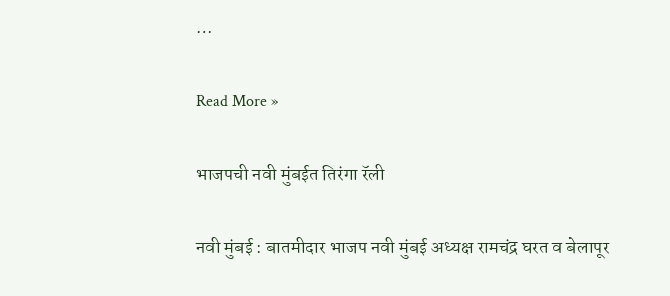…

Read More »

भाजपची नवी मुंबईत तिरंगा रॅली

नवी मुंबई : बातमीदार भाजप नवी मुंबई अध्यक्ष रामचंद्र घरत व बेलापूर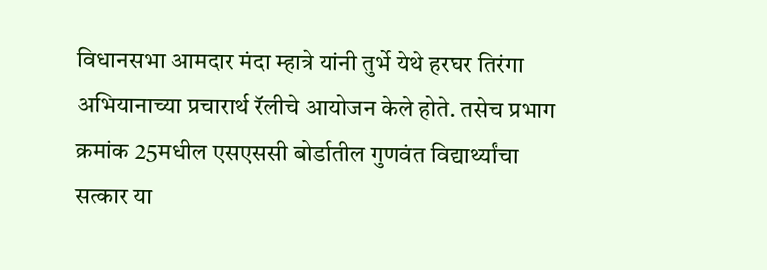विधानसभा आमदार मंदा म्हात्रे यांनी तुर्भे येथे हरघर तिरंगा अभियानाच्या प्रचारार्थ रॅलीचे आयोजन केले होते. तसेच प्रभाग क्रमांक 25मधील एसएससी बोर्डातील गुणवंत विद्यार्थ्यांचा सत्कार या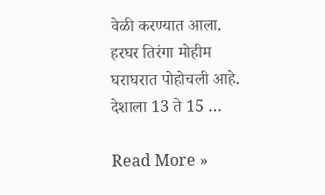वेळी करण्यात आला. हरघर तिरंगा मोहीम घराघरात पोहोचली आहे. देशाला 13 ते 15 …

Read More »